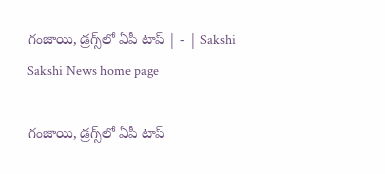గంజాయి, డ్రగ్స్‌లో ఏపీ టాప్‌ | - | Sakshi
Sakshi News home page

గంజాయి, డ్రగ్స్‌లో ఏపీ టాప్‌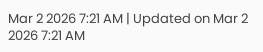Mar 2 2026 7:21 AM | Updated on Mar 2 2026 7:21 AM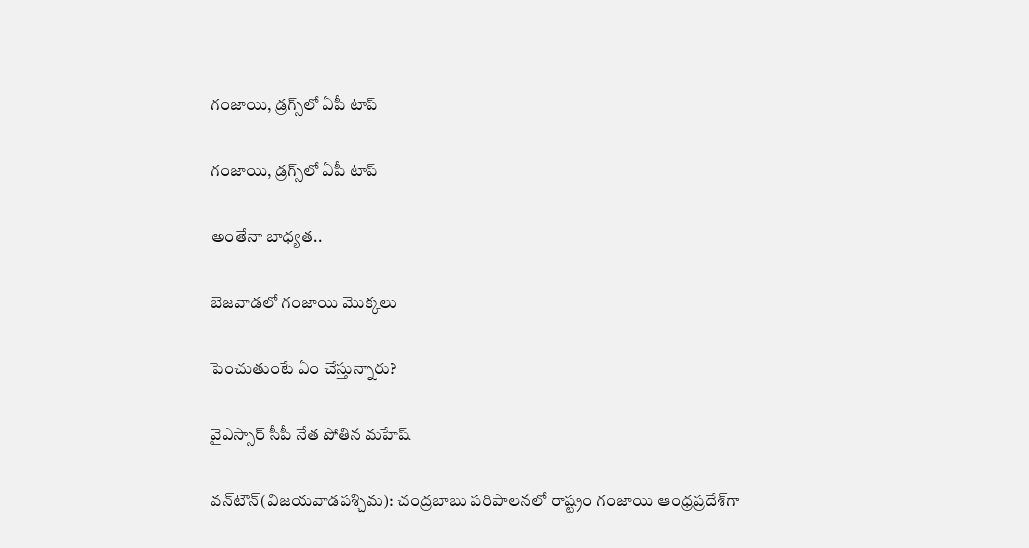గంజాయి, డ్రగ్స్‌లో ఏపీ టాప్‌

గంజాయి, డ్రగ్స్‌లో ఏపీ టాప్‌

అంతేనా బాధ్యత..

బెజవాడలో గంజాయి మొక్కలు

పెంచుతుంటే ఏం చేస్తున్నారు?

వైఎస్సార్‌ సీపీ నేత పోతిన మహేష్‌

వన్‌టౌన్‌(విజయవాడపశ్చిమ): చంద్రబాబు పరిపాలనలో రాష్ట్రం గంజాయి ఆంధ్రప్రదేశ్‌గా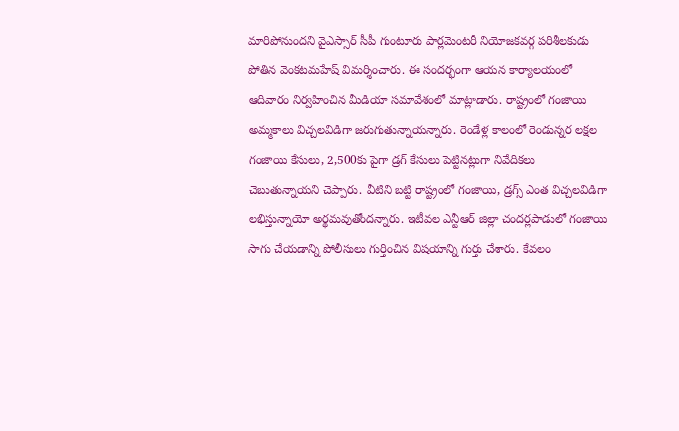మారిపోనుందని వైఎస్సార్‌ సీపీ గుంటూరు పార్లమెంటరీ నియోజకవర్గ పరిశీలకుడు పోతిన వెంకటమహేష్‌ విమర్శించారు. ఈ సందర్భంగా ఆయన కార్యాలయంలో ఆదివారం నిర్వహించిన మీడియా సమావేశంలో మాట్లాడారు. రాష్ట్రంలో గంజాయి అమ్మకాలు విచ్చలవిడిగా జరుగుతున్నాయన్నారు. రెండేళ్ల కాలంలో రెండున్నర లక్షల గంజాయి కేసులు, 2,500కు పైగా డ్రగ్‌ కేసులు పెట్టినట్లుగా నివేదికలు చెబుతున్నాయని చెప్పారు. వీటిని బట్టి రాష్ట్రంలో గంజాయి, డ్రగ్స్‌ ఎంత విచ్చలవిడిగా లభిస్తున్నాయో అర్థమవుతోందన్నారు. ఇటీవల ఎన్టీఆర్‌ జిల్లా చందర్లపాడులో గంజాయి సాగు చేయడాన్ని పోలీసులు గుర్తించిన విషయాన్ని గుర్తు చేశారు. కేవలం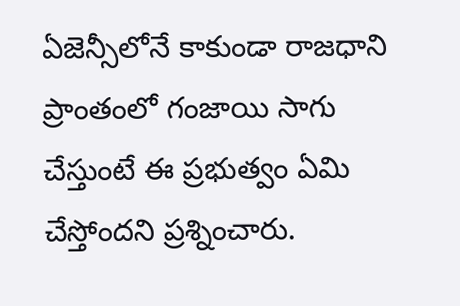ఏజెన్సీలోనే కాకుండా రాజధాని ప్రాంతంలో గంజాయి సాగు చేస్తుంటే ఈ ప్రభుత్వం ఏమి చేస్తోందని ప్రశ్నించారు.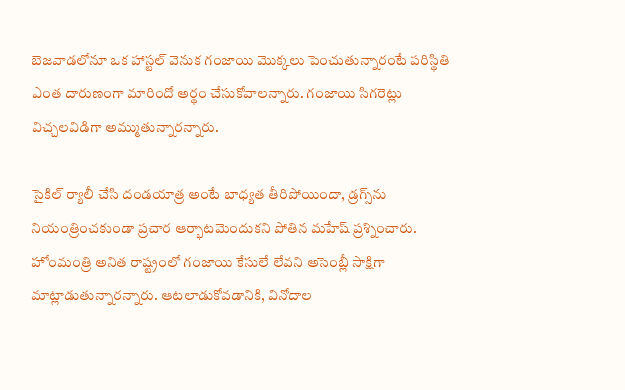బెజవాడలోనూ ఒక హాస్టల్‌ వెనుక గంజాయి మొక్కలు పెంచుతున్నారంటే పరిస్థితి ఎంత దారుణంగా మారిందో అర్థం చేసుకోవాలన్నారు. గంజాయి సిగరెట్లు విచ్చలవిడిగా అమ్ముతున్నారన్నారు.

సైకిల్‌ ర్యాలీ చేసి దండయాత్ర అంటే బాధ్యత తీరిపోయిందా, డ్రగ్స్‌ను నియంత్రించకుండా ప్రచార ఆర్భాటమెందుకని పోతిన మహేష్‌ ప్రశ్నించారు. హోంమంత్రి అనిత రాష్ట్రంలో గంజాయి కేసులే లేవని అసెంబ్లీ సాక్షిగా మాట్లాడుతున్నారన్నారు. ఆటలాడుకోవడానికి, వినోదాల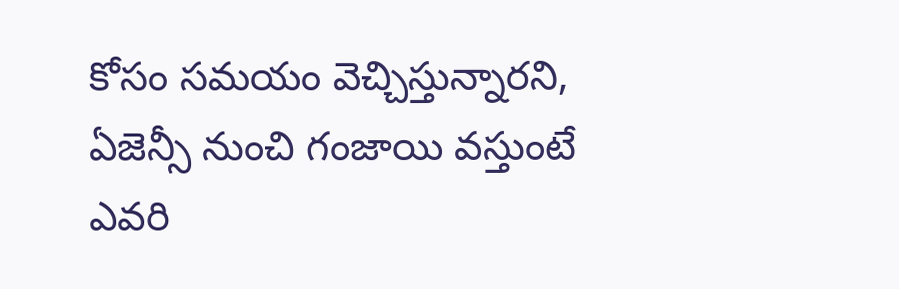కోసం సమయం వెచ్చిస్తున్నారని, ఏజెన్సీ నుంచి గంజాయి వస్తుంటే ఎవరి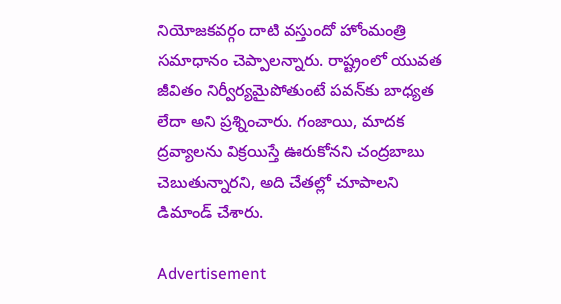నియోజకవర్గం దాటి వస్తుందో హోంమంత్రి సమాధానం చెప్పాలన్నారు. రాష్ట్రంలో యువత జీవితం నిర్వీర్యమైపోతుంటే పవన్‌కు బాధ్యత లేదా అని ప్రశ్నించారు. గంజాయి, మాదక ద్రవ్యాలను విక్రయిస్తే ఊరుకోనని చంద్రబాబు చెబుతున్నారని, అది చేతల్లో చూపాలని డిమాండ్‌ చేశారు.

Advertisement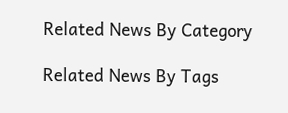Related News By Category

Related News By Tags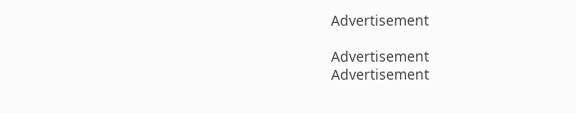Advertisement

Advertisement
Advertisement